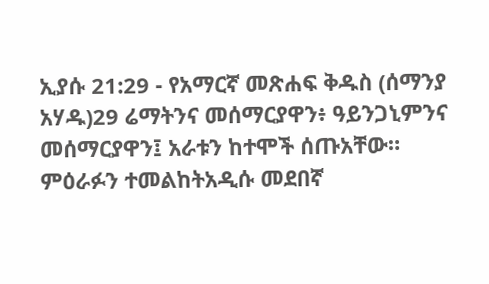ኢያሱ 21:29 - የአማርኛ መጽሐፍ ቅዱስ (ሰማንያ አሃዱ)29 ሬማትንና መሰማርያዋን፥ ዓይንጋኒምንና መሰማርያዋን፤ አራቱን ከተሞች ሰጡአቸው። ምዕራፉን ተመልከትአዲሱ መደበኛ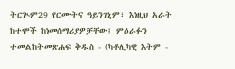ትርጒም29 የርሙትና ዓይንገኒም፣ እነዚህ አራት ከተሞች ከነመሰማሪያዎቻቸው፤ ምዕራፉን ተመልከትመጽሐፍ ቅዱስ - (ካቶሊካዊ እትም -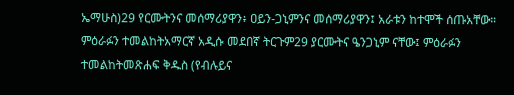ኤማሁስ)29 የርሙትንና መሰማሪያዋን፥ ዐይን-ጋኒምንና መሰማሪያዋን፤ አራቱን ከተሞች ሰጡአቸው። ምዕራፉን ተመልከትአማርኛ አዲሱ መደበኛ ትርጉም29 ያርሙትና ዔንጋኒም ናቸው፤ ምዕራፉን ተመልከትመጽሐፍ ቅዱስ (የብሉይና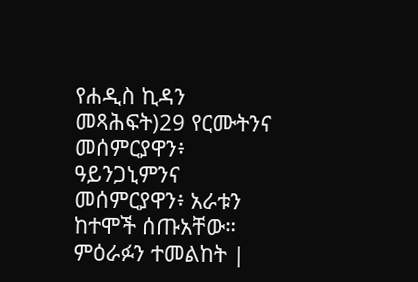የሐዲስ ኪዳን መጻሕፍት)29 የርሙትንና መሰምርያዋን፥ ዓይንጋኒምንና መሰምርያዋን፥ አራቱን ከተሞች ሰጡአቸው። ምዕራፉን ተመልከት |